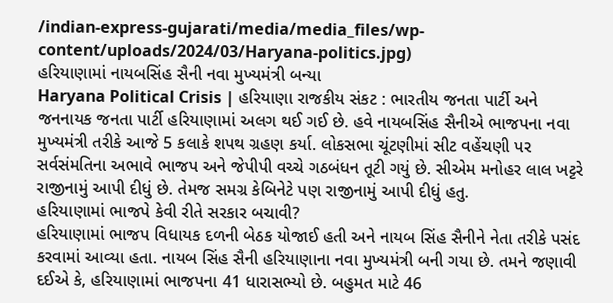/indian-express-gujarati/media/media_files/wp-content/uploads/2024/03/Haryana-politics.jpg)
હરિયાણામાં નાયબસિંહ સૈની નવા મુખ્યમંત્રી બન્યા
Haryana Political Crisis | હરિયાણા રાજકીય સંકટ : ભારતીય જનતા પાર્ટી અને જનનાયક જનતા પાર્ટી હરિયાણામાં અલગ થઈ ગઈ છે. હવે નાયબસિંહ સૈનીએ ભાજપના નવા મુખ્યમંત્રી તરીકે આજે 5 કલાકે શપથ ગ્રહણ કર્યા. લોકસભા ચૂંટણીમાં સીટ વહેંચણી પર સર્વસંમતિના અભાવે ભાજપ અને જેપીપી વચ્ચે ગઠબંધન તૂટી ગયું છે. સીએમ મનોહર લાલ ખટ્ટરે રાજીનામું આપી દીધું છે. તેમજ સમગ્ર કેબિનેટે પણ રાજીનામું આપી દીધું હતુ.
હરિયાણામાં ભાજપે કેવી રીતે સરકાર બચાવી?
હરિયાણામાં ભાજપ વિધાયક દળની બેઠક યોજાઈ હતી અને નાયબ સિંહ સૈનીને નેતા તરીકે પસંદ કરવામાં આવ્યા હતા. નાયબ સિંહ સૈની હરિયાણાના નવા મુખ્યમંત્રી બની ગયા છે. તમને જણાવી દઈએ કે, હરિયાણામાં ભાજપના 41 ધારાસભ્યો છે. બહુમત માટે 46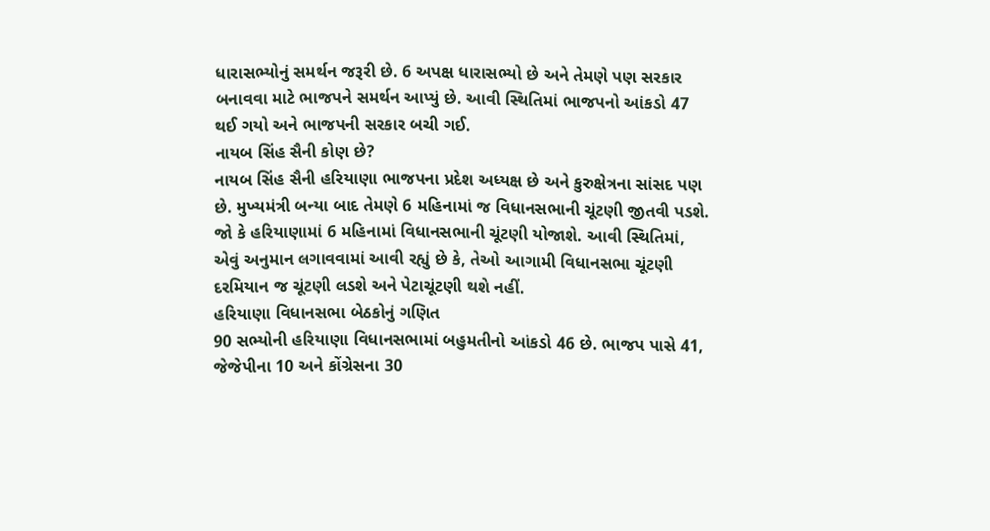ધારાસભ્યોનું સમર્થન જરૂરી છે. 6 અપક્ષ ધારાસભ્યો છે અને તેમણે પણ સરકાર બનાવવા માટે ભાજપને સમર્થન આપ્યું છે. આવી સ્થિતિમાં ભાજપનો આંકડો 47 થઈ ગયો અને ભાજપની સરકાર બચી ગઈ.
નાયબ સિંહ સૈની કોણ છે?
નાયબ સિંહ સૈની હરિયાણા ભાજપના પ્રદેશ અધ્યક્ષ છે અને કુરુક્ષેત્રના સાંસદ પણ છે. મુખ્યમંત્રી બન્યા બાદ તેમણે 6 મહિનામાં જ વિધાનસભાની ચૂંટણી જીતવી પડશે. જો કે હરિયાણામાં 6 મહિનામાં વિધાનસભાની ચૂંટણી યોજાશે. આવી સ્થિતિમાં, એવું અનુમાન લગાવવામાં આવી રહ્યું છે કે, તેઓ આગામી વિધાનસભા ચૂંટણી દરમિયાન જ ચૂંટણી લડશે અને પેટાચૂંટણી થશે નહીં.
હરિયાણા વિધાનસભા બેઠકોનું ગણિત
90 સભ્યોની હરિયાણા વિધાનસભામાં બહુમતીનો આંકડો 46 છે. ભાજપ પાસે 41, જેજેપીના 10 અને કોંગ્રેસના 30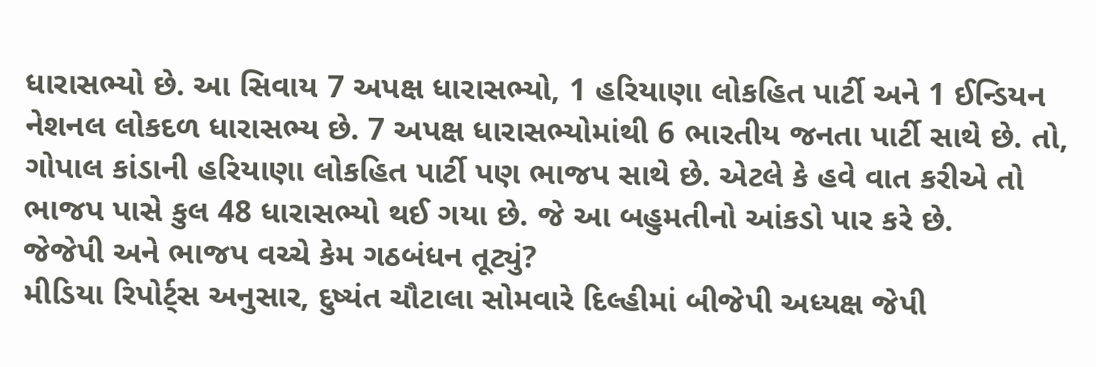ધારાસભ્યો છે. આ સિવાય 7 અપક્ષ ધારાસભ્યો, 1 હરિયાણા લોકહિત પાર્ટી અને 1 ઈન્ડિયન નેશનલ લોકદળ ધારાસભ્ય છે. 7 અપક્ષ ધારાસભ્યોમાંથી 6 ભારતીય જનતા પાર્ટી સાથે છે. તો, ગોપાલ કાંડાની હરિયાણા લોકહિત પાર્ટી પણ ભાજપ સાથે છે. એટલે કે હવે વાત કરીએ તો ભાજપ પાસે કુલ 48 ધારાસભ્યો થઈ ગયા છે. જે આ બહુમતીનો આંકડો પાર કરે છે.
જેજેપી અને ભાજપ વચ્ચે કેમ ગઠબંધન તૂટ્યું?
મીડિયા રિપોર્ટ્સ અનુસાર, દુષ્યંત ચૌટાલા સોમવારે દિલ્હીમાં બીજેપી અધ્યક્ષ જેપી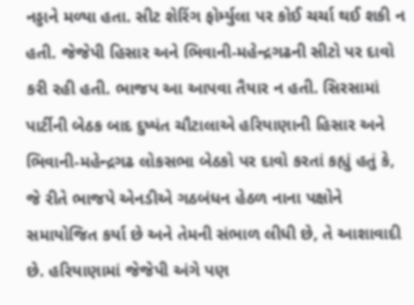નડ્ડાને મળ્યા હતા. સીટ શેરિંગ ફોર્મ્યુલા પર કોઈ ચર્ચા થઈ શકી ન હતી. જેજેપી હિસાર અને ભિવાની-મહેન્દ્રગઢની સીટો પર દાવો કરી રહી હતી. ભાજપ આ આપવા તૈયાર ન હતી. સિરસામાં પાર્ટીની બેઠક બાદ દુષ્યંત ચૌટાલાએ હરિયાણાની હિસાર અને ભિવાની-મહેન્દ્રગઢ લોકસભા બેઠકો પર દાવો કરતાં કહ્યું હતું કે, જે રીતે ભાજપે એનડીએ ગઠબંધન હેઠળ નાના પક્ષોને સમાયોજિત કર્યા છે અને તેમની સંભાળ લીધી છે, તે આશાવાદી છે. હરિયાણામાં જેજેપી અંગે પણ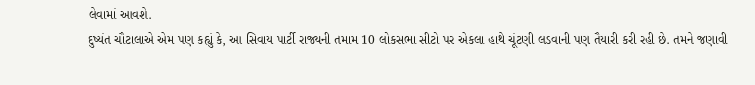લેવામાં આવશે.
દુષ્યંત ચૌટાલાએ એમ પણ કહ્યું કે, આ સિવાય પાર્ટી રાજ્યની તમામ 10 લોકસભા સીટો પર એકલા હાથે ચૂંટણી લડવાની પણ તૈયારી કરી રહી છે. તમને જણાવી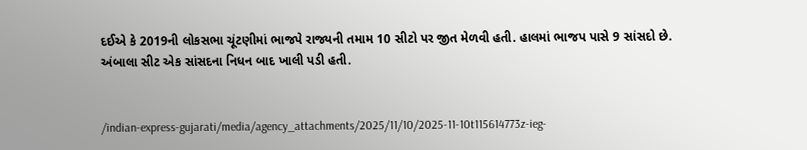દઈએ કે 2019ની લોકસભા ચૂંટણીમાં ભાજપે રાજ્યની તમામ 10 સીટો પર જીત મેળવી હતી. હાલમાં ભાજપ પાસે 9 સાંસદો છે. અંબાલા સીટ એક સાંસદના નિધન બાદ ખાલી પડી હતી.


/indian-express-gujarati/media/agency_attachments/2025/11/10/2025-11-10t115614773z-ieg-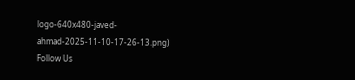logo-640x480-javed-ahmad-2025-11-10-17-26-13.png)
Follow Us